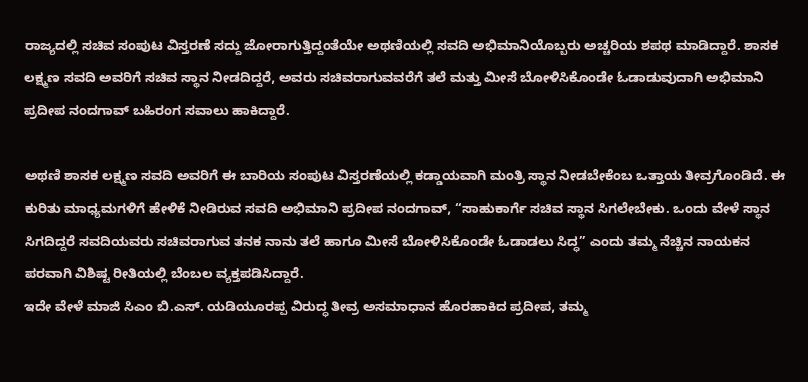ರಾಜ್ಯದಲ್ಲಿ ಸಚಿವ ಸಂಪುಟ ವಿಸ್ತರಣೆ ಸದ್ದು ಜೋರಾಗುತ್ತಿದ್ದಂತೆಯೇ ಅಥಣಿಯಲ್ಲಿ ಸವದಿ ಅಭಿಮಾನಿಯೊಬ್ಬರು ಅಚ್ಚರಿಯ ಶಪಥ ಮಾಡಿದ್ದಾರೆ. ಶಾಸಕ ಲಕ್ಷ್ಮಣ ಸವದಿ ಅವರಿಗೆ ಸಚಿವ ಸ್ಥಾನ ನೀಡದಿದ್ದರೆ, ಅವರು ಸಚಿವರಾಗುವವರೆಗೆ ತಲೆ ಮತ್ತು ಮೀಸೆ ಬೋಳಿಸಿಕೊಂಡೇ ಓಡಾಡುವುದಾಗಿ ಅಭಿಮಾನಿ ಪ್ರದೀಪ ನಂದಗಾವ್ ಬಹಿರಂಗ ಸವಾಲು ಹಾಕಿದ್ದಾರೆ.

ಅಥಣಿ ಶಾಸಕ ಲಕ್ಷ್ಮಣ ಸವದಿ ಅವರಿಗೆ ಈ ಬಾರಿಯ ಸಂಪುಟ ವಿಸ್ತರಣೆಯಲ್ಲಿ ಕಡ್ಡಾಯವಾಗಿ ಮಂತ್ರಿ ಸ್ಥಾನ ನೀಡಬೇಕೆಂಬ ಒತ್ತಾಯ ತೀವ್ರಗೊಂಡಿದೆ. ಈ ಕುರಿತು ಮಾಧ್ಯಮಗಳಿಗೆ ಹೇಳಿಕೆ ನೀಡಿರುವ ಸವದಿ ಅಭಿಮಾನಿ ಪ್ರದೀಪ ನಂದಗಾವ್, “ಸಾಹುಕಾರ್ಗೆ ಸಚಿವ ಸ್ಥಾನ ಸಿಗಲೇಬೇಕು. ಒಂದು ವೇಳೆ ಸ್ಥಾನ ಸಿಗದಿದ್ದರೆ ಸವದಿಯವರು ಸಚಿವರಾಗುವ ತನಕ ನಾನು ತಲೆ ಹಾಗೂ ಮೀಸೆ ಬೋಳಿಸಿಕೊಂಡೇ ಓಡಾಡಲು ಸಿದ್ಧ” ಎಂದು ತಮ್ಮ ನೆಚ್ಚಿನ ನಾಯಕನ ಪರವಾಗಿ ವಿಶಿಷ್ಟ ರೀತಿಯಲ್ಲಿ ಬೆಂಬಲ ವ್ಯಕ್ತಪಡಿಸಿದ್ದಾರೆ.
ಇದೇ ವೇಳೆ ಮಾಜಿ ಸಿಎಂ ಬಿ.ಎಸ್. ಯಡಿಯೂರಪ್ಪ ವಿರುದ್ಧ ತೀವ್ರ ಅಸಮಾಧಾನ ಹೊರಹಾಕಿದ ಪ್ರದೀಪ, ತಮ್ಮ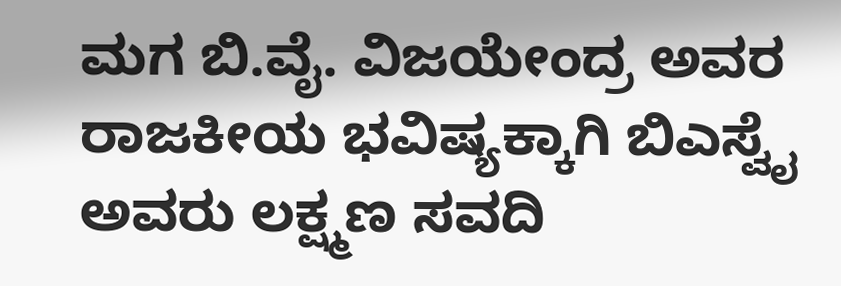ಮಗ ಬಿ.ವೈ. ವಿಜಯೇಂದ್ರ ಅವರ ರಾಜಕೀಯ ಭವಿಷ್ಯಕ್ಕಾಗಿ ಬಿಎಸ್ವೈ ಅವರು ಲಕ್ಷ್ಮಣ ಸವದಿ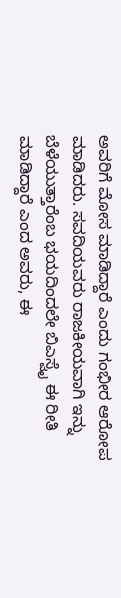ಅವರಿಗೆ ಮೋಸ ಮಾಡಿದ್ದಾರೆ ಎಂದು ಗಂಭೀರ ಆರೋಪ ಮಾಡಿದರು. ಸವದಿಯವರು ರಾಜಕೀಯವಾಗಿ ಇನ್ನು ಬೆಳೆಯುತ್ತಾರೆಂಬ ಭಯದಿಂದಲೇ ಬಿಎಸ್ವೈ ಈ ರೀತಿ ಮಾಡಿದ್ದಾರೆ ಎಂದ ಅವರು, ಈ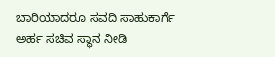ಬಾರಿಯಾದರೂ ಸವದಿ ಸಾಹುಕಾರ್ಗೆ ಅರ್ಹ ಸಚಿವ ಸ್ಥಾನ ನೀಡಿ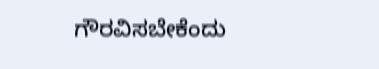ಗೌರವಿಸಬೇಕೆಂದು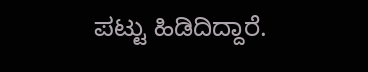ಪಟ್ಟು ಹಿಡಿದಿದ್ದಾರೆ.